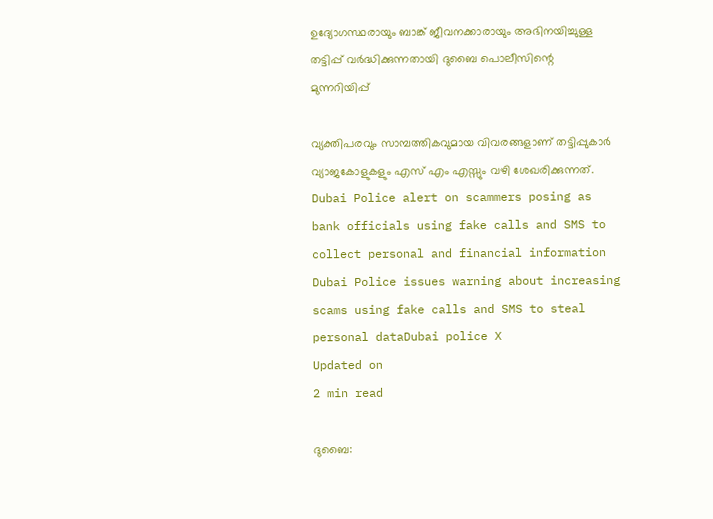ഉദ്യോഗസ്ഥരായും ബാങ്ക് ജീവനക്കാരായും അഭിനയിച്ചുള്ള തട്ടിപ്പ് വർദ്ധിക്കുന്നതായി ദുബൈ പൊലീസിന്റെ മുന്നറിയിപ്പ്

വ്യക്തിപരവും സാമ്പത്തികവുമായ വിവരങ്ങളാണ് തട്ടിപ്പുകാർ വ്യാജകോളുകളും എസ് എം എസ്സും വഴി ശേഖരിക്കുന്നത്.
Dubai Police alert on scammers posing as bank officials using fake calls and SMS to collect personal and financial information
Dubai Police issues warning about increasing scams using fake calls and SMS to steal personal dataDubai police X
Updated on
2 min read

ദുബൈ: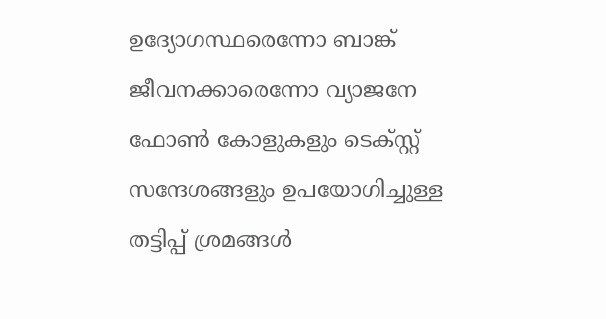ഉദ്യോഗസ്ഥരെന്നോ ബാങ്ക് ജീവനക്കാരെന്നോ വ്യാജനേ ഫോൺ കോളുകളും ടെക്സ്റ്റ് സന്ദേശങ്ങളും ഉപയോഗിച്ചുള്ള തട്ടിപ്പ് ശ്രമങ്ങൾ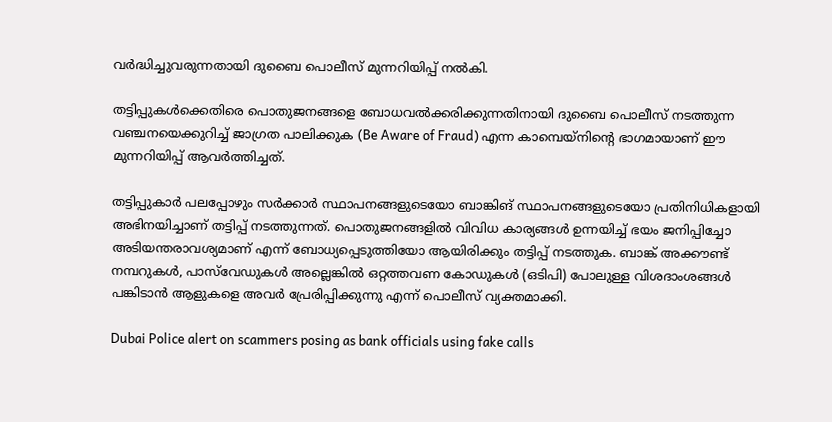വർദ്ധിച്ചുവരുന്നതായി ദുബൈ പൊലീസ് മുന്നറിയിപ്പ് നൽകി.

തട്ടിപ്പുകൾക്കെതിരെ പൊതുജനങ്ങളെ ബോധവൽക്കരിക്കുന്നതിനായി ദുബൈ പൊലീസ് നടത്തുന്ന വഞ്ചനയെക്കുറിച്ച് ജാഗ്രത പാലിക്കുക (Be Aware of Fraud) എന്ന കാമ്പെയ്‌നിന്റെ ഭാഗമായാണ് ഈ മുന്നറിയിപ്പ് ആവർത്തിച്ചത്.

തട്ടിപ്പുകാർ പലപ്പോഴും സർക്കാർ സ്ഥാപനങ്ങളുടെയോ ബാങ്കിങ് സ്ഥാപനങ്ങളുടെയോ പ്രതിനിധികളായി അഭിനയിച്ചാണ് തട്ടിപ്പ് നടത്തുന്നത്. പൊതുജനങ്ങളിൽ വിവിധ കാര്യങ്ങൾ ഉന്നയിച്ച് ഭയം ജനിപ്പിച്ചോ അടിയന്തരാവശ്യമാണ് എന്ന് ബോധ്യപ്പെടുത്തിയോ ആയിരിക്കും തട്ടിപ്പ് നടത്തുക. ബാങ്ക് അക്കൗണ്ട് നമ്പറുകൾ, പാസ്‌വേഡുകൾ അല്ലെങ്കിൽ ഒറ്റത്തവണ കോഡുകൾ (ഒടിപി) പോലുള്ള വിശദാംശങ്ങൾ പങ്കിടാൻ ആളുകളെ അവർ പ്രേരിപ്പിക്കുന്നു എന്ന് പൊലീസ് വ്യക്തമാക്കി.

Dubai Police alert on scammers posing as bank officials using fake calls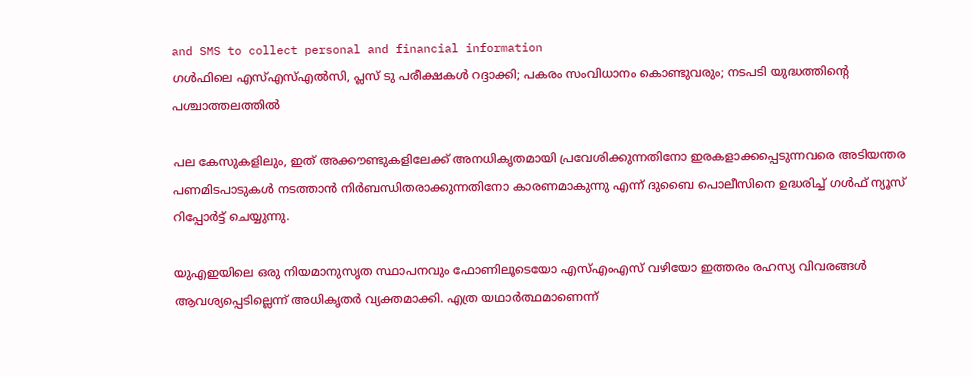and SMS to collect personal and financial information
ഗള്‍ഫിലെ എസ്എസ്എല്‍സി, പ്ലസ് ടു പരീക്ഷകള്‍ റദ്ദാക്കി; പകരം സംവിധാനം കൊണ്ടുവരും; നടപടി യുദ്ധത്തിന്റെ പശ്ചാത്തലത്തില്‍

പല കേസുകളിലും, ഇത് അക്കൗണ്ടുകളിലേക്ക് അനധികൃതമായി പ്രവേശിക്കുന്നതിനോ ഇരകളാക്കപ്പെടുന്നവരെ അടിയന്തര പണമിടപാടുകൾ നടത്താൻ നിർബന്ധിതരാക്കുന്നതിനോ കാരണമാകുന്നു എന്ന് ദുബൈ പൊലീസിനെ ഉദ്ധരിച്ച് ഗൾഫ് ന്യൂസ് റിപ്പോർട്ട് ചെയ്യുന്നു.

യുഎഇയിലെ ഒരു നിയമാനുസൃത സ്ഥാപനവും ഫോണിലൂടെയോ എസ്എംഎസ് വഴിയോ ഇത്തരം രഹസ്യ വിവരങ്ങൾ ആവശ്യപ്പെടില്ലെന്ന് അധികൃതർ വ്യക്തമാക്കി. എത്ര യഥാർത്ഥമാണെന്ന്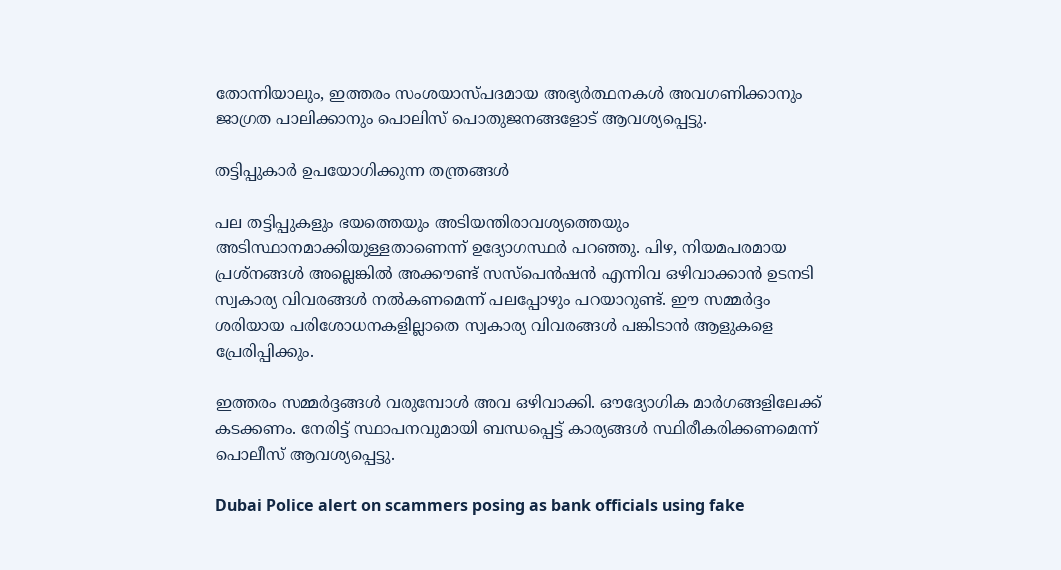തോന്നിയാലും, ഇത്തരം സംശയാസ്പദമായ അഭ്യർത്ഥനകൾ അവഗണിക്കാനും ജാഗ്രത പാലിക്കാനും പൊലിസ് പൊതുജനങ്ങളോട് ആവശ്യപ്പെട്ടു.

തട്ടിപ്പുകാർ ഉപയോഗിക്കുന്ന തന്ത്രങ്ങൾ

പല തട്ടിപ്പുകളും ഭയത്തെയും അടിയന്തിരാവശ്യത്തെയും അടിസ്ഥാനമാക്കിയുള്ളതാണെന്ന് ഉദ്യോഗസ്ഥർ പറഞ്ഞു. പിഴ, നിയമപരമായ പ്രശ്നങ്ങൾ അല്ലെങ്കിൽ അക്കൗണ്ട് സസ്പെൻഷൻ എന്നിവ ഒഴിവാക്കാൻ ഉടനടി സ്വകാര്യ വിവരങ്ങൾ നൽകണമെന്ന് പലപ്പോഴും പറയാറുണ്ട്. ഈ സമ്മർദ്ദം ശരിയായ പരിശോധനകളില്ലാതെ സ്വകാര്യ വിവരങ്ങൾ പങ്കിടാൻ ആളുകളെ പ്രേരിപ്പിക്കും.

ഇത്തരം സമ്മർദ്ദങ്ങൾ വരുമ്പോൾ അവ ഒഴിവാക്കി. ഔദ്യോഗിക മാർഗങ്ങളിലേക്ക് കടക്കണം. നേരിട്ട് സ്ഥാപനവുമായി ബന്ധപ്പെട്ട് കാര്യങ്ങൾ സ്ഥിരീകരിക്കണമെന്ന് പൊലീസ് ആവശ്യപ്പെട്ടു.

Dubai Police alert on scammers posing as bank officials using fake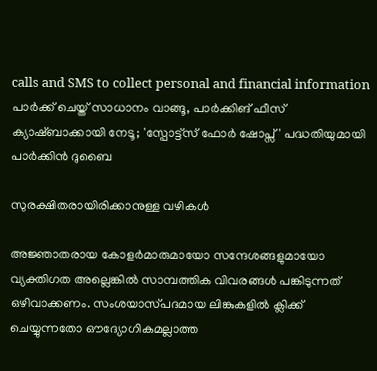calls and SMS to collect personal and financial information
പാർക്ക് ചെയ്ത് സാധാനം വാങ്ങൂ, പാർക്കിങ് ഫീസ് ക്യാഷ്ബാക്കായി നേടൂ; 'സ്പോട്ട്സ് ഫോർ ഷോപ്സ്' പദ്ധതിയുമായി പാർക്കിൻ ദുബൈ

സുരക്ഷിതരായിരിക്കാനുള്ള വഴികൾ

അജ്ഞാതരായ കോളർമാരുമായോ സന്ദേശങ്ങളുമായോ വ്യക്തിഗത അല്ലെങ്കിൽ സാമ്പത്തിക വിവരങ്ങൾ പങ്കിടുന്നത് ഒഴിവാക്കണം. സംശയാസ്‌പദമായ ലിങ്കുകളിൽ ക്ലിക്ക് ചെയ്യുന്നതോ ഔദ്യോഗികമല്ലാത്ത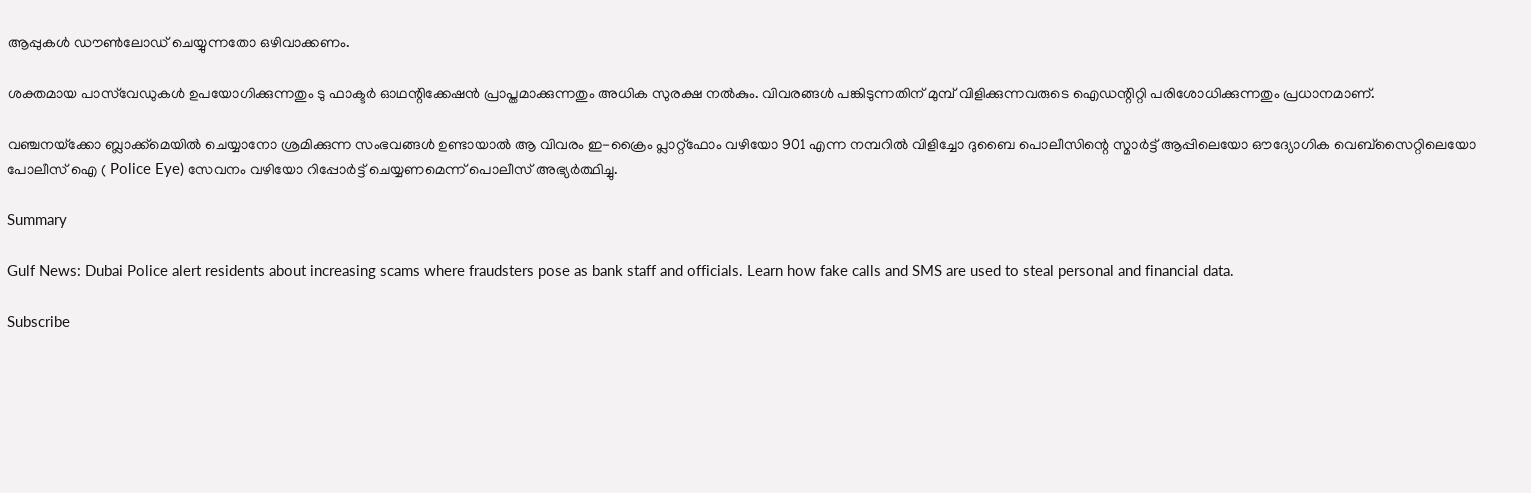ആപ്പുകൾ ഡൗൺലോഡ് ചെയ്യുന്നതോ ഒഴിവാക്കണം.

ശക്തമായ പാസ്‌വേഡുകൾ ഉപയോഗിക്കുന്നതും ടു ഫാക്ടർ ഓഥന്റിക്കേഷൻ പ്രാപ്തമാക്കുന്നതും അധിക സുരക്ഷ നൽകും. വിവരങ്ങൾ പങ്കിടുന്നതിന് മുമ്പ് വിളിക്കുന്നവരുടെ ഐഡന്റിറ്റി പരിശോധിക്കുന്നതും പ്രധാനമാണ്.

വഞ്ചനയ്‌ക്കോ ബ്ലാക്ക്‌മെയിൽ ചെയ്യാനോ ശ്രമിക്കുന്ന സംഭവങ്ങൾ ഉണ്ടായാൽ ആ വിവരം ഇ-ക്രൈം പ്ലാറ്റ്‌ഫോം വഴിയോ 901 എന്ന നമ്പറിൽ വിളിച്ചോ ദുബൈ പൊലീസിന്റെ സ്മാർട്ട് ആപ്പിലെയോ ഔദ്യോഗിക വെബ്‌സൈറ്റിലെയോ പോലീസ് ഐ ( Police Eye) സേവനം വഴിയോ റിപ്പോർട്ട് ചെയ്യണമെന്ന് പൊലീസ് അഭ്യർത്ഥിച്ചു.

Summary

Gulf News: Dubai Police alert residents about increasing scams where fraudsters pose as bank staff and officials. Learn how fake calls and SMS are used to steal personal and financial data.

Subscribe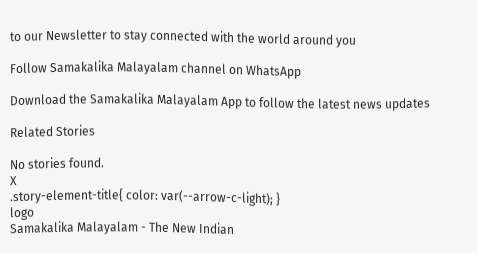to our Newsletter to stay connected with the world around you

Follow Samakalika Malayalam channel on WhatsApp

Download the Samakalika Malayalam App to follow the latest news updates

Related Stories

No stories found.
X
.story-element-title{ color: var(--arrow-c-light); }
logo
Samakalika Malayalam - The New Indian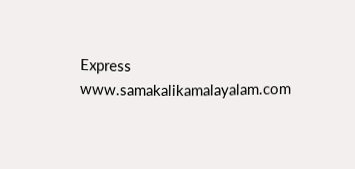Express
www.samakalikamalayalam.com